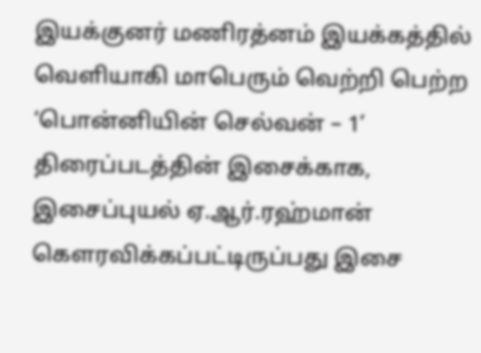இயக்குனர் மணிரத்னம் இயக்கத்தில் வெளியாகி மாபெரும் வெற்றி பெற்ற ‘பொன்னியின் செல்வன் – 1’ திரைப்படத்தின் இசைக்காக, இசைப்புயல் ஏ.ஆர்.ரஹ்மான் கௌரவிக்கப்பட்டிருப்பது இசை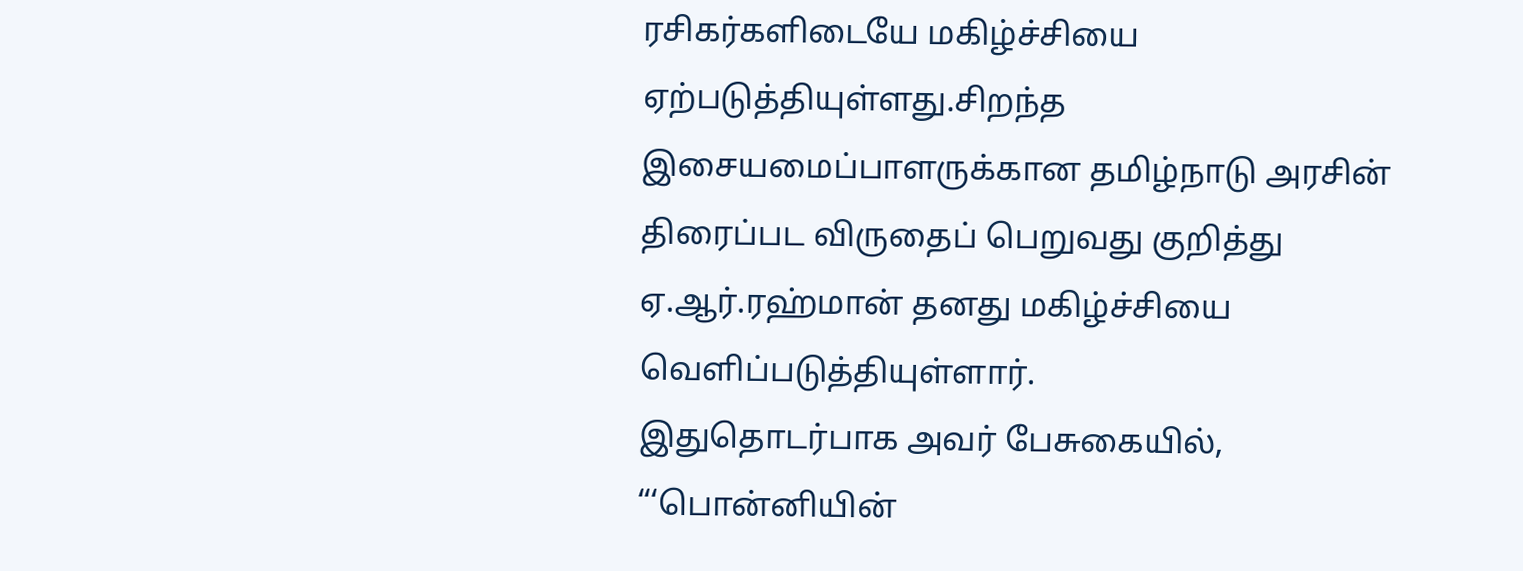ரசிகர்களிடையே மகிழ்ச்சியை ஏற்படுத்தியுள்ளது.சிறந்த இசையமைப்பாளருக்கான தமிழ்நாடு அரசின் திரைப்பட விருதைப் பெறுவது குறித்து ஏ.ஆர்.ரஹ்மான் தனது மகிழ்ச்சியை வெளிப்படுத்தியுள்ளார்.
இதுதொடர்பாக அவர் பேசுகையில், “‘பொன்னியின்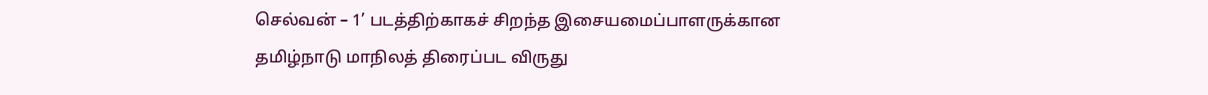செல்வன் – 1’ படத்திற்காகச் சிறந்த இசையமைப்பாளருக்கான தமிழ்நாடு மாநிலத் திரைப்பட விருது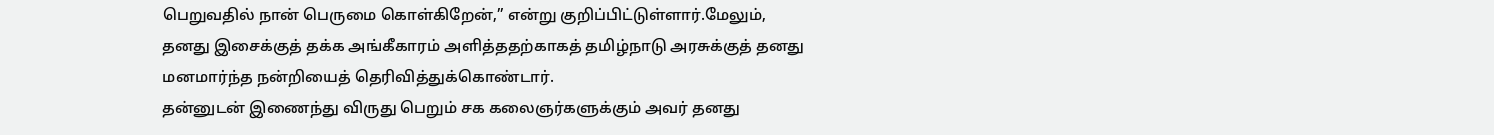பெறுவதில் நான் பெருமை கொள்கிறேன்,” என்று குறிப்பிட்டுள்ளார்.மேலும், தனது இசைக்குத் தக்க அங்கீகாரம் அளித்ததற்காகத் தமிழ்நாடு அரசுக்குத் தனது மனமார்ந்த நன்றியைத் தெரிவித்துக்கொண்டார்.
தன்னுடன் இணைந்து விருது பெறும் சக கலைஞர்களுக்கும் அவர் தனது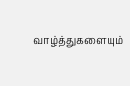வாழ்த்துகளையும்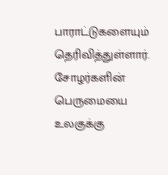பாராட்டுகளையும் தெரிவித்துள்ளார். சோழர்களின் பெருமையை உலகுக்கு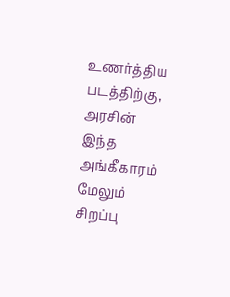உணர்த்திய படத்திற்கு, அரசின் இந்த அங்கீகாரம் மேலும் சிறப்பு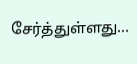சேர்த்துள்ளது…